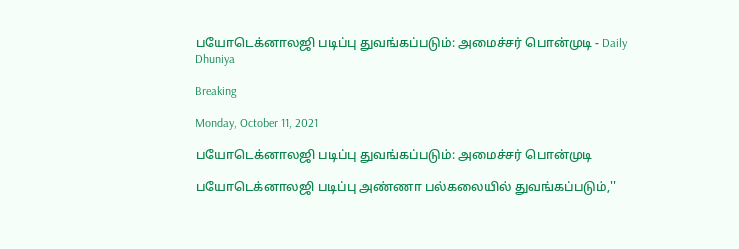பயோடெக்னாலஜி படிப்பு துவங்கப்படும்: அமைச்சர் பொன்முடி - Daily Dhuniya

Breaking

Monday, October 11, 2021

பயோடெக்னாலஜி படிப்பு துவங்கப்படும்: அமைச்சர் பொன்முடி

பயோடெக்னாலஜி படிப்பு அண்ணா பல்கலையில் துவங்கப்படும்,''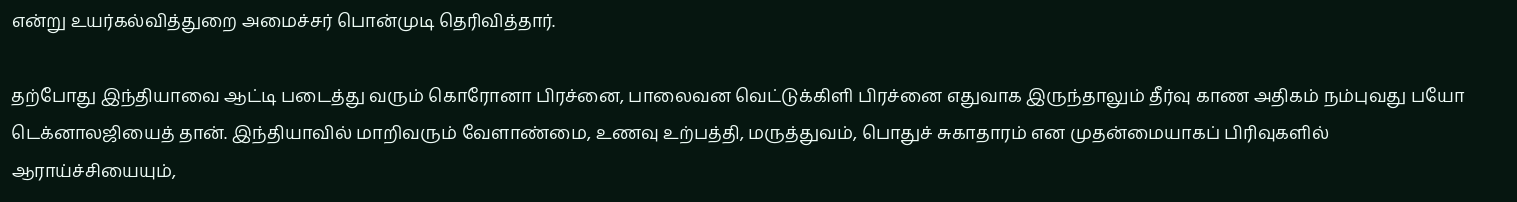என்று உயர்கல்வித்துறை அமைச்சர் பொன்முடி தெரிவித்தார்.

தற்போது இந்தியாவை ஆட்டி படைத்து வரும் கொரோனா பிரச்னை, பாலைவன வெட்டுக்கிளி பிரச்னை எதுவாக இருந்தாலும் தீர்வு காண அதிகம் நம்புவது பயோ டெக்னாலஜியைத் தான். இந்தியாவில் மாறிவரும் வேளாண்மை, உணவு உற்பத்தி, மருத்துவம், பொதுச் சுகாதாரம் என முதன்மையாகப் பிரிவுகளில் ஆராய்ச்சியையும்,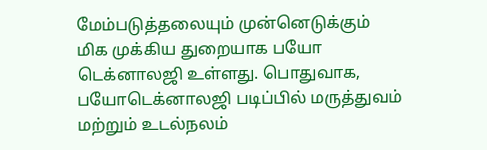மேம்படுத்தலையும் முன்னெடுக்கும் மிக முக்கிய துறையாக பயோ டெக்னாலஜி உள்ளது. பொதுவாக, பயோடெக்னாலஜி படிப்பில் மருத்துவம் மற்றும் உடல்நலம்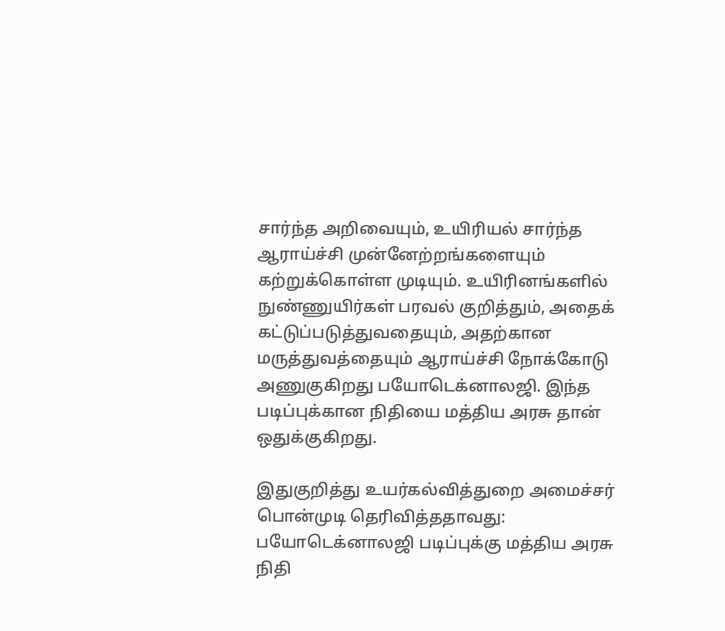சார்ந்த அறிவையும், உயிரியல் சார்ந்த ஆராய்ச்சி முன்னேற்றங்களையும் கற்றுக்கொள்ள முடியும். உயிரினங்களில் நுண்ணுயிர்கள் பரவல் குறித்தும், அதைக் கட்டுப்படுத்துவதையும், அதற்கான மருத்துவத்தையும் ஆராய்ச்சி நோக்கோடு அணுகுகிறது பயோடெக்னாலஜி. இந்த படிப்புக்கான நிதியை மத்திய அரசு தான் ஒதுக்குகிறது.

இதுகுறித்து உயர்கல்வித்துறை அமைச்சர் பொன்முடி தெரிவித்ததாவது: பயோடெக்னாலஜி படிப்புக்கு மத்திய அரசு நிதி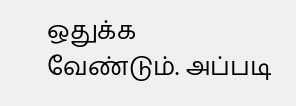ஒதுக்க வேண்டும். அப்படி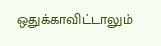ஒதுக்காவிட்டாலும்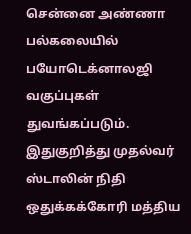சென்னை அண்ணா பல்கலையில் பயோடெக்னாலஜி வகுப்புகள் துவங்கப்படும். இதுகுறித்து முதல்வர் ஸ்டாலின் நிதி ஒதுக்கக்கோரி மத்திய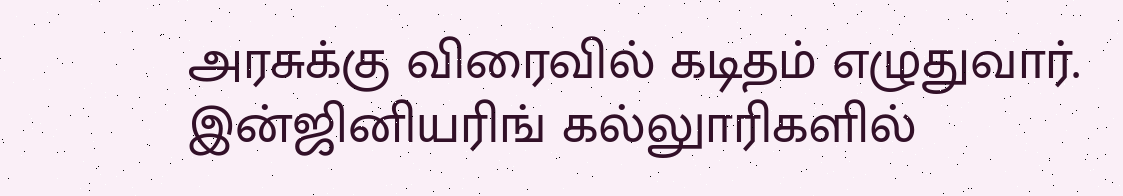அரசுக்கு விரைவில் கடிதம் எழுதுவார். இன்ஜினியரிங் கல்லுாரிகளில்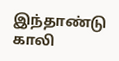இந்தாண்டு காலி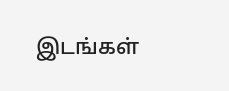இடங்கள்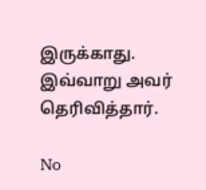இருக்காது. இவ்வாறு அவர் தெரிவித்தார்.

No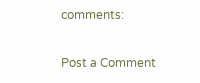comments:

Post a Comment